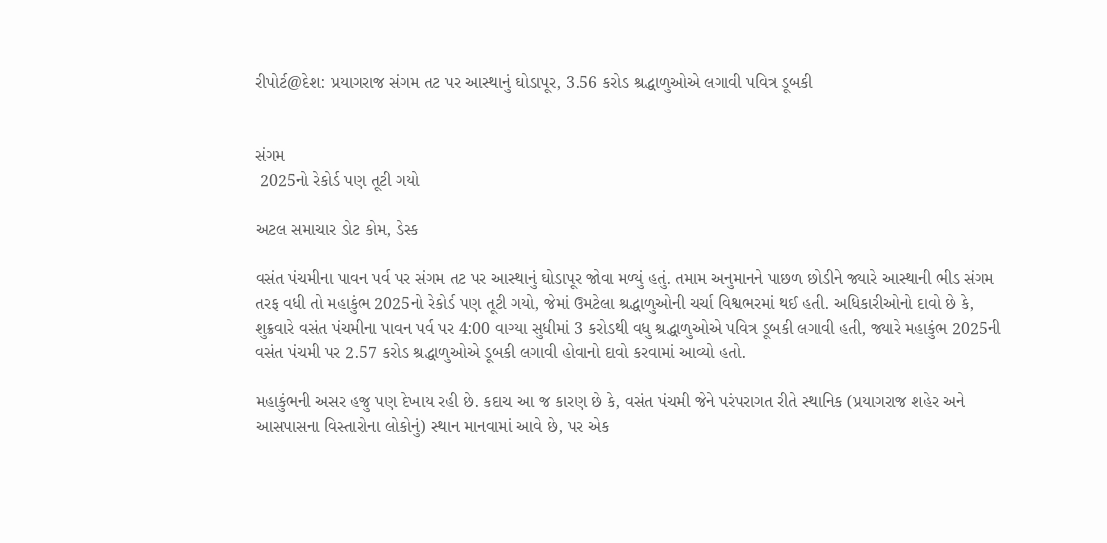રીપોર્ટ@દેશ: પ્રયાગરાજ સંગમ તટ પર આસ્થાનું ઘોડાપૂર, 3.56 કરોડ શ્રદ્ધાળુઓએ લગાવી પવિત્ર ડૂબકી


સંગમ
 2025નો રેકોર્ડ પણ તૂટી ગયો

અટલ સમાચાર ડોટ કોમ, ડેસ્ક

વસંત પંચમીના પાવન પર્વ પર સંગમ તટ પર આસ્થાનું ઘોડાપૂર જોવા મળ્યું હતું. તમામ અનુમાનને પાછળ છોડીને જ્યારે આસ્થાની ભીડ સંગમ તરફ વધી તો મહાકુંભ 2025નો રેકોર્ડ પણ તૂટી ગયો, જેમાં ઉમટેલા શ્રદ્ધાળુઓની ચર્ચા વિશ્વભરમાં થઈ હતી. અધિકારીઓનો દાવો છે કે, શુક્રવારે વસંત પંચમીના પાવન પર્વ પર 4:00 વાગ્યા સુધીમાં 3 કરોડથી વધુ શ્રદ્ધાળુઓએ પવિત્ર ડૂબકી લગાવી હતી, જ્યારે મહાકુંભ 2025ની વસંત પંચમી પર 2.57 કરોડ શ્રદ્ધાળુઓએ ડૂબકી લગાવી હોવાનો દાવો કરવામાં આવ્યો હતો.

મહાકુંભની અસર હજુ પણ દેખાય રહી છે. કદાચ આ જ કારણ છે કે, વસંત પંચમી જેને પરંપરાગત રીતે સ્થાનિક (પ્રયાગરાજ શહેર અને આસપાસના વિસ્તારોના લોકોનું) સ્થાન માનવામાં આવે છે, પર એક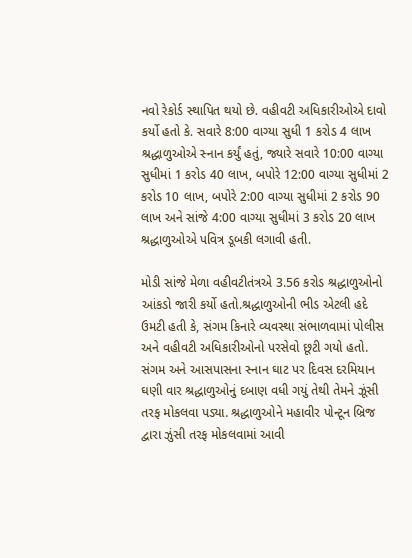નવો રેકોર્ડ સ્થાપિત થયો છે. વહીવટી અધિકારીઓએ દાવો કર્યો હતો કે. સવારે 8:00 વાગ્યા સુધી 1 કરોડ 4 લાખ શ્રદ્ધાળુઓએ સ્નાન કર્યું હતું, જ્યારે સવારે 10:00 વાગ્યા સુધીમાં 1 કરોડ 40 લાખ, બપોરે 12:00 વાગ્યા સુધીમાં 2 કરોડ 10 લાખ, બપોરે 2:00 વાગ્યા સુધીમાં 2 કરોડ 90 લાખ અને સાંજે 4:00 વાગ્યા સુધીમાં 3 કરોડ 20 લાખ શ્રદ્ધાળુઓએ પવિત્ર ડૂબકી લગાવી હતી.

મોડી સાંજે મેળા વહીવટીતંત્રએ 3.56 કરોડ શ્રદ્ધાળુઓનો આંકડો જારી કર્યો હતો.શ્રદ્ધાળુઓની ભીડ એટલી હદે ઉમટી હતી કે, સંગમ કિનારે વ્યવસ્થા સંભાળવામાં પોલીસ અને વહીવટી અધિકારીઓનો પરસેવો છૂટી ગયો હતો. સંગમ અને આસપાસના સ્નાન ઘાટ પર દિવસ દરમિયાન ઘણી વાર શ્રદ્ધાળુઓનું દબાણ વધી ગયું તેથી તેમને ઝૂંસી તરફ મોકલવા પડ્યા. શ્રદ્ધાળુઓને મહાવીર પોન્ટૂન બ્રિજ દ્વારા ઝુંસી તરફ મોકલવામાં આવી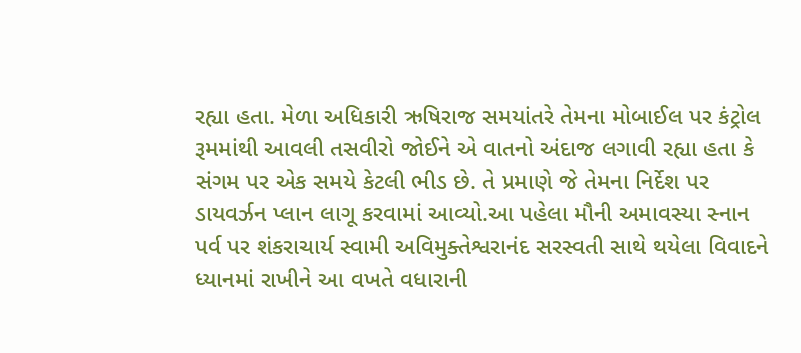રહ્યા હતા. મેળા અધિકારી ઋષિરાજ સમયાંતરે તેમના મોબાઈલ પર કંટ્રોલ રૂમમાંથી આવલી તસવીરો જોઈને એ વાતનો અંદાજ લગાવી રહ્યા હતા કે સંગમ પર એક સમયે કેટલી ભીડ છે. તે પ્રમાણે જે તેમના નિર્દેશ પર ડાયવર્ઝન પ્લાન લાગૂ કરવામાં આવ્યો.આ પહેલા મૌની અમાવસ્યા સ્નાન પર્વ પર શંકરાચાર્ય સ્વામી અવિમુક્તેશ્વરાનંદ સરસ્વતી સાથે થયેલા વિવાદને ધ્યાનમાં રાખીને આ વખતે વધારાની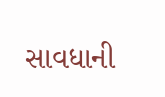સાવધાની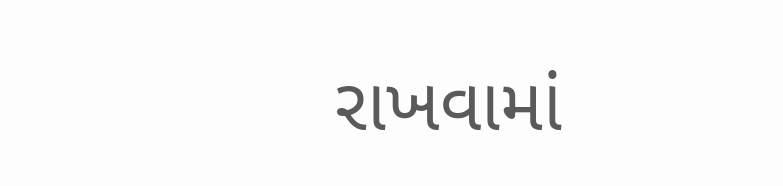રાખવામાં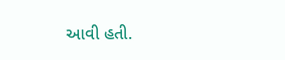આવી હતી.